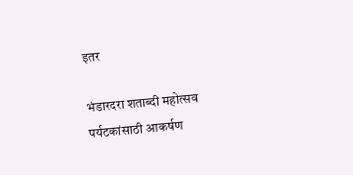इतर

भंडारदरा शताब्दी महोत्सव पर्यटकांसाठी आकर्षण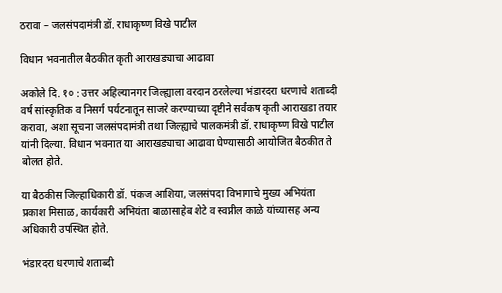ठरावा – जलसंपदामंत्री डॉ. राधाकृष्ण विखे पाटील

विधान भवनातील बैठकीत कृती आराखड्याचा आढावा

अकोले दि. १० : उत्तर अहिल्यानगर जिल्ह्याला वरदान ठरलेल्या भंडारदरा धरणाचे शताब्दी वर्ष सांस्कृतिक व निसर्ग पर्यटनातून साजरे करण्याच्या दृष्टीने सर्वंकष कृती आराखडा तयार करावा, अशा सूचना जलसंपदामंत्री तथा जिल्ह्याचे पालकमंत्री डॉ. राधाकृष्ण विखे पाटील यांनी दिल्या. विधान भवनात या आराखड्याचा आढावा घेण्यासाठी आयोजित बैठकीत ते बोलत होते.

या बैठकीस जिल्हाधिकारी डॉ. पंकज आशिया, जलसंपदा विभागाचे मुख्य अभियंता प्रकाश मिसाळ, कार्यकारी अभियंता बाळासाहेब शेटे व स्वप्नील काळे यांच्यासह अन्य अधिकारी उपस्थित होते.

भंडारदरा धरणाचे शताब्दी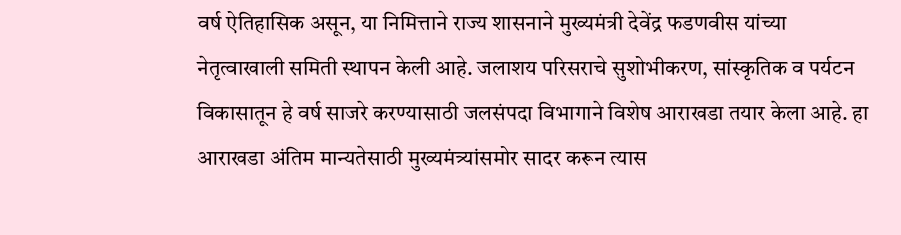वर्ष ऐतिहासिक असून, या निमित्ताने राज्य शासनाने मुख्यमंत्री देवेंद्र फडणवीस यांच्या नेतृत्वाखाली समिती स्थापन केली आहे. जलाशय परिसराचे सुशोभीकरण, सांस्कृतिक व पर्यटन विकासातून हे वर्ष साजरे करण्यासाठी जलसंपदा विभागाने विशेष आराखडा तयार केला आहे. हा आराखडा अंतिम मान्यतेसाठी मुख्यमंत्र्यांसमोर सादर करून त्यास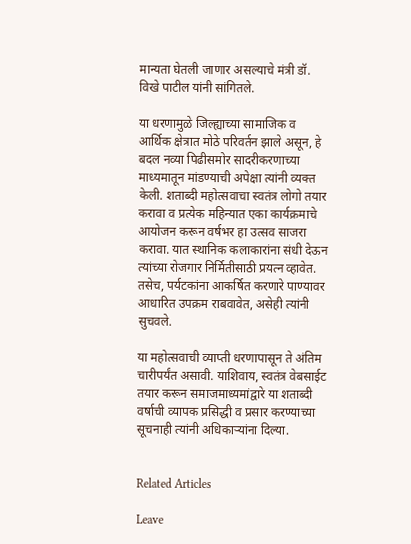मान्यता घेतली जाणार असल्याचे मंत्री डॉ. विखे पाटील यांनी सांगितले.

या धरणामुळे जिल्ह्याच्या सामाजिक व आर्थिक क्षेत्रात मोठे परिवर्तन झाले असून, हे बदल नव्या पिढीसमोर सादरीकरणाच्या माध्यमातून मांडण्याची अपेक्षा त्यांनी व्यक्त केली. शताब्दी महोत्सवाचा स्वतंत्र लोगो तयार करावा व प्रत्येक महिन्यात एका कार्यक्रमाचे आयोजन करून वर्षभर हा उत्सव साजरा करावा. यात स्थानिक कलाकारांना संधी देऊन त्यांच्या रोजगार निर्मितीसाठी प्रयत्न व्हावेत. तसेच, पर्यटकांना आकर्षित करणारे पाण्यावर आधारित उपक्रम राबवावेत, असेही त्यांनी सुचवले.

या महोत्सवाची व्याप्ती धरणापासून ते अंतिम चारीपर्यंत असावी. याशिवाय, स्वतंत्र वेबसाईट तयार करून समाजमाध्यमांद्वारे या शताब्दी वर्षाची व्यापक प्रसिद्धी व प्रसार करण्याच्या सूचनाही त्यांनी अधिकाऱ्यांना दिल्या.


Related Articles

Leave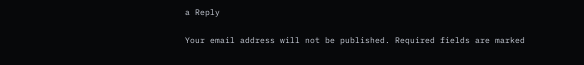a Reply

Your email address will not be published. Required fields are marked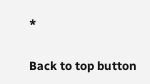*

Back to top button